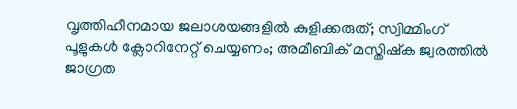വൃത്തിഹീനമായ ജലാശയങ്ങളില്‍ കുളിക്കരുത്; സ്വിമ്മിംഗ് പൂളുകള്‍ ക്ലോറിനേറ്റ് ചെയ്യണം; അമീബിക് മസ്തിഷ്‌ക ജ്വരത്തില്‍ ജാഗ്രത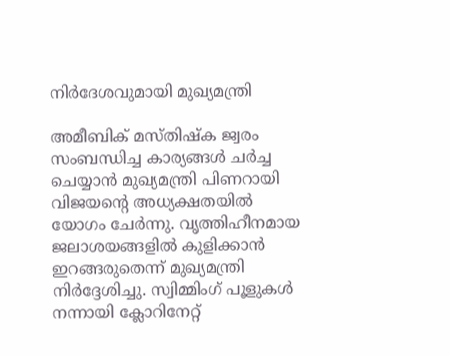നിര്‍ദേശവുമായി മുഖ്യമന്ത്രി

അമീബിക് മസ്തിഷ്‌ക ജ്വരം സംബന്ധിച്ച കാര്യങ്ങള്‍ ചര്‍ച്ച ചെയ്യാന്‍ മുഖ്യമന്ത്രി പിണറായി വിജയന്റെ അധ്യക്ഷതയില്‍ യോഗം ചേര്‍ന്നു. വൃത്തിഹീനമായ ജലാശയങ്ങളില്‍ കുളിക്കാന്‍ ഇറങ്ങരുതെന്ന് മുഖ്യമന്ത്രി നിര്‍ദ്ദേശിച്ചു. സ്വിമ്മിംഗ് പൂളുകള്‍ നന്നായി ക്ലോറിനേറ്റ്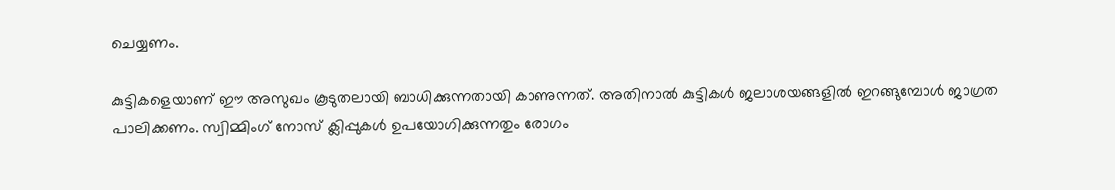ചെയ്യണം.

കുട്ടികളെയാണ് ഈ അസുഖം കൂടുതലായി ബാധിക്കുന്നതായി കാണുന്നത്. അതിനാല്‍ കുട്ടികള്‍ ജലാശയങ്ങളില്‍ ഇറങ്ങുമ്പോള്‍ ജാഗ്രത പാലിക്കണം. സ്വിമ്മിംഗ് നോസ് ക്ലിപ്പുകള്‍ ഉപയോഗിക്കുന്നതും രോഗം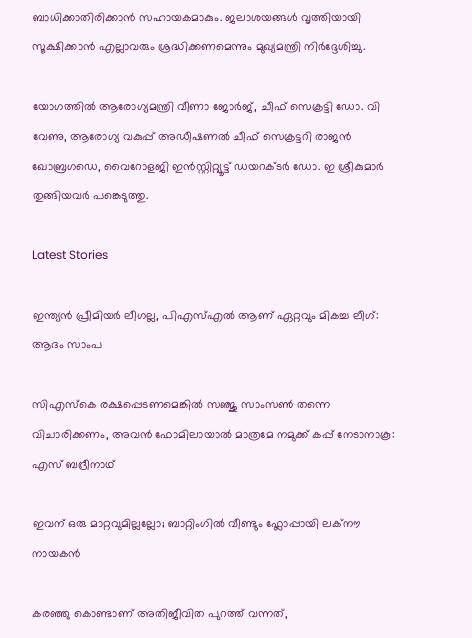ബാധിക്കാതിരിക്കാന്‍ സഹായകമാകും. ജലാശയങ്ങള്‍ വൃത്തിയായി സൂക്ഷിക്കാന്‍ എല്ലാവരും ശ്രദ്ധിക്കണമെന്നും മുഖ്യമന്ത്രി നിര്‍ദ്ദേശിച്ചു.

യോഗത്തില്‍ ആരോഗ്യമന്ത്രി വീണാ ജോര്‍ജ്, ചീഫ് സെക്രട്ടി ഡോ. വി വേണു, ആരോഗ്യ വകുപ്പ് അഡീഷണല്‍ ചീഫ് സെക്രട്ടറി രാജന്‍ ഖോബ്രഗഡെ, വൈറോളജി ഇന്‍സ്റ്റിറ്റ്യൂട്ട് ഡയറക്ടര്‍ ഡോ. ഇ ശ്രീകുമാര്‍ തുങ്ങിയവര്‍ പങ്കെടുത്തു.

Latest Stories

ഇന്ത്യൻ പ്രീമിയർ ലീഗല്ല, പിഎസ്എൽ ആണ് ഏറ്റവും മികച്ച ലീഗ്: ആദം സാംപ

സിഎസ്കെ രക്ഷപ്പെടണമെങ്കിൽ സഞ്ജു സാംസൺ തന്നെ വിചാരിക്കണം, അവൻ ഫോമിലായാൽ മാത്രമേ നമുക്ക് കപ്പ് നേടാനാകൂ: എസ് ബദ്രീനാഥ്

ഇവന് ഒരു മാറ്റവുമില്ലല്ലോ; ബാറ്റിംഗിൽ വീണ്ടും ഫ്ലോപ്പായി ലക്‌നൗ നായകൻ

കരഞ്ഞു കൊണ്ടാണ് അതിജീവിത പുറത്ത് വന്നത്,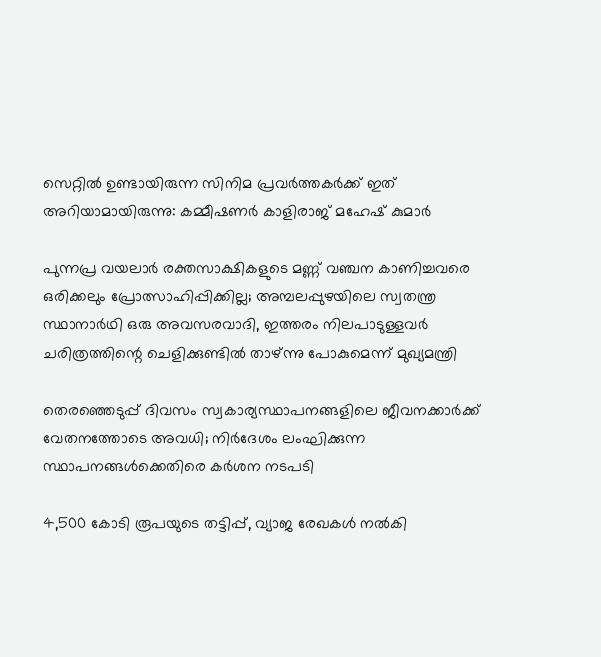സെറ്റിൽ ഉണ്ടായിരുന്ന സിനിമ പ്രവർത്തകർക്ക് ഇത് അറിയാമായിരുന്നു: കമ്മീഷണര്‍ കാളിരാജ് മഹേഷ് കുമാര്‍

പുന്നപ്ര വയലാര്‍ രക്തസാക്ഷികളുടെ മണ്ണ് വഞ്ചന കാണിച്ചവരെ ഒരിക്കലും പ്രോത്സാഹിപ്പിക്കില്ല; അമ്പലപ്പുഴയിലെ സ്വതന്ത്ര സ്ഥാനാര്‍ഥി ഒരു അവസരവാദി, ഇത്തരം നിലപാടുള്ളവര്‍ ചരിത്രത്തിന്റെ ചെളിക്കുണ്ടില്‍ താഴ്ന്നു പോകുമെന്ന് മുഖ്യമന്ത്രി

തെരഞ്ഞെടുപ്പ് ദിവസം സ്വകാര്യസ്ഥാപനങ്ങളിലെ ജീവനക്കാർക്ക് വേതനത്തോടെ അവധി; നിർദേശം ലംഘിക്കുന്ന സ്ഥാപനങ്ങൾക്കെതിരെ കർശന നടപടി

4,500 കോടി രൂപയുടെ തട്ടിപ്പ്, വ്യാജ രേഖകൾ നൽകി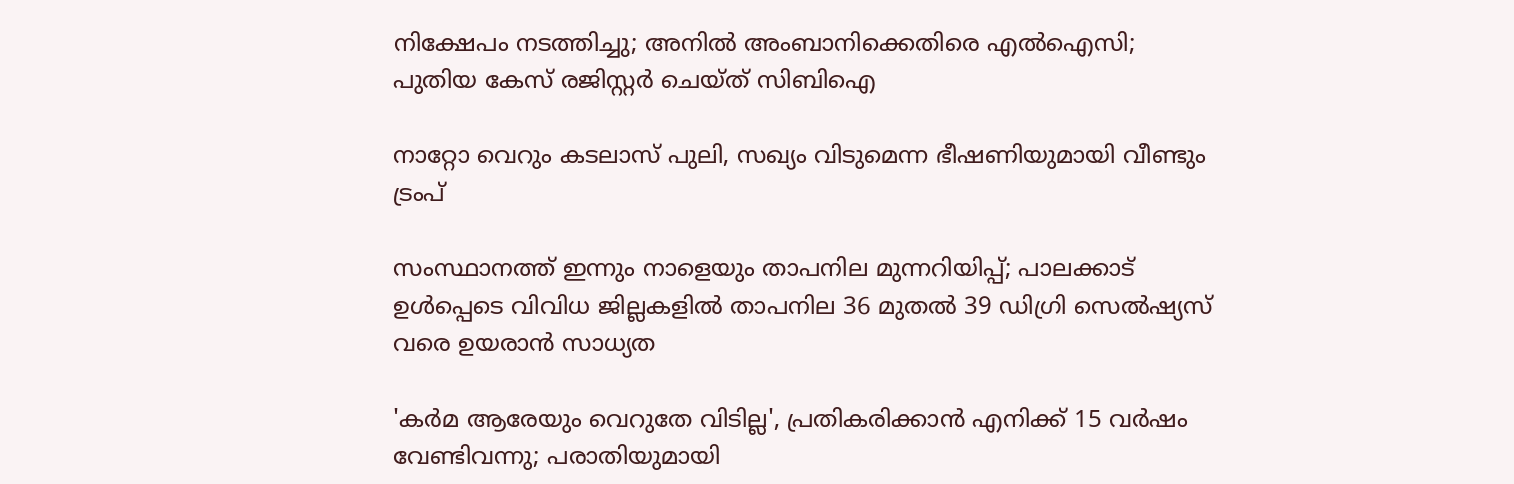നിക്ഷേപം നടത്തിച്ചു; അനിൽ അംബാനിക്കെതിരെ എൽഐസി; പുതിയ കേസ് രജിസ്റ്റർ ചെയ്ത് സിബിഐ

നാറ്റോ വെറും കടലാസ് പുലി, സഖ്യം വിടുമെന്ന ഭീഷണിയുമായി വീണ്ടും ട്രംപ്

സംസ്ഥാനത്ത് ഇന്നും നാളെയും താപനില മുന്നറിയിപ്പ്; പാലക്കാട് ഉൾപ്പെടെ വിവിധ ജില്ലകളിൽ താപനില 36 മുതൽ 39 ഡിഗ്രി സെൽഷ്യസ് വരെ ഉയരാൻ സാധ്യത

'കർമ ആരേയും വെറുതേ വിടില്ല', പ്രതികരിക്കാൻ എനിക്ക് 15 വർഷം വേണ്ടിവന്നു; പരാതിയുമായി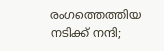രംഗത്തെത്തിയ നടിക്ക് നന്ദി;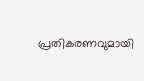പ്രതികരണവുമായി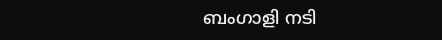ബംഗാളി നടി